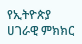የኢትዮጵያ ሀገራዊ ምክክር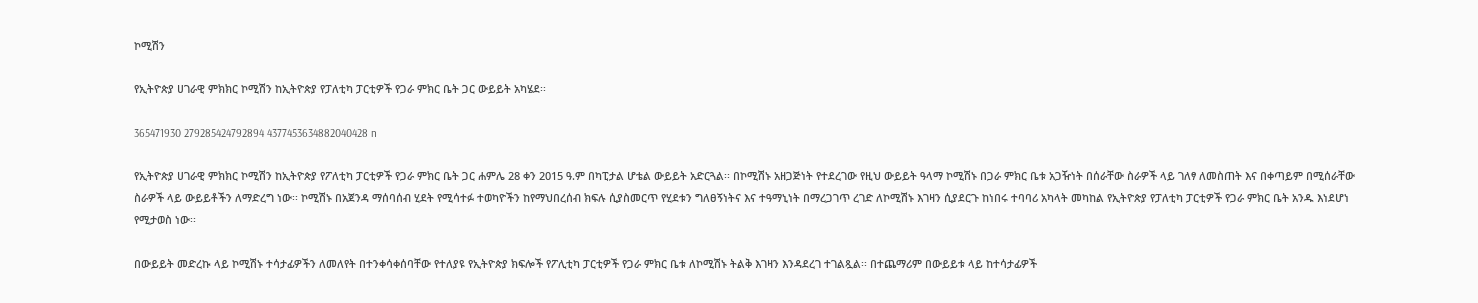ኮሚሽን

የኢትዮጵያ ሀገራዊ ምክክር ኮሚሽን ከኢትዮጵያ የፓለቲካ ፓርቲዎች የጋራ ምክር ቤት ጋር ውይይት አካሄደ፡፡

365471930 279285424792894 4377453634882040428 n

የኢትዮጵያ ሀገራዊ ምክክር ኮሚሽን ከኢትዮጵያ የፖለቲካ ፓርቲዎች የጋራ ምክር ቤት ጋር ሐምሌ 28 ቀን 2015 ዓ.ም በካፒታል ሆቴል ውይይት አድርጓል፡፡ በኮሚሽኑ አዘጋጅነት የተደረገው የዚህ ውይይት ዓላማ ኮሚሽኑ በጋራ ምክር ቤቱ አጋዥነት በሰራቸው ስራዎች ላይ ገለፃ ለመስጠት እና በቀጣይም በሚሰራቸው ስራዎች ላይ ውይይቶችን ለማድረግ ነው፡፡ ኮሚሽኑ በአጀንዳ ማሰባሰብ ሂደት የሚሳተፉ ተወካዮችን ከየማህበረሰብ ክፍሉ ሲያስመርጥ የሂደቱን ግለፀኝነትና እና ተዓማኒነት በማረጋገጥ ረገድ ለኮሚሽኑ እገዛን ሲያደርጉ ከነበሩ ተባባሪ አካላት መካከል የኢትዮጵያ የፓለቲካ ፓርቲዎች የጋራ ምክር ቤት አንዱ እነደሆነ የሚታወስ ነው፡፡

በውይይት መድረኩ ላይ ኮሚሽኑ ተሳታፊዎችን ለመለየት በተንቀሳቀሰባቸው የተለያዩ የኢትዮጵያ ክፍሎች የፖሊቲካ ፓርቲዎች የጋራ ምክር ቤቱ ለኮሚሽኑ ትልቅ እገዛን እንዳደረገ ተገልጿል፡፡ በተጨማሪም በውይይቱ ላይ ከተሳታፊዎች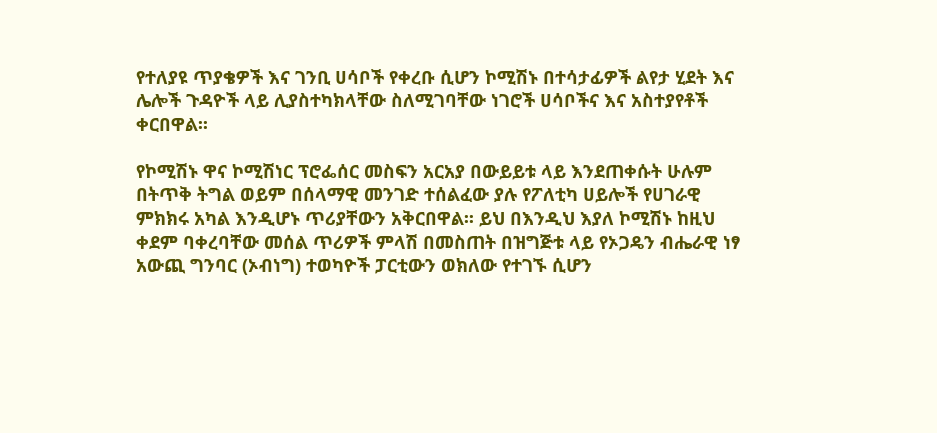የተለያዩ ጥያቄዎች እና ገንቢ ሀሳቦች የቀረቡ ሲሆን ኮሚሽኑ በተሳታፊዎች ልየታ ሂደት እና ሌሎች ጉዳዮች ላይ ሊያስተካክላቸው ስለሚገባቸው ነገሮች ሀሳቦችና እና አስተያየቶች ቀርበዋል፡፡

የኮሚሽኑ ዋና ኮሚሽነር ፕሮፌሰር መስፍን አርአያ በውይይቱ ላይ እንደጠቀሱት ሁሉም በትጥቅ ትግል ወይም በሰላማዊ መንገድ ተሰልፈው ያሉ የፖለቲካ ሀይሎች የሀገራዊ ምክክሩ አካል እንዲሆኑ ጥሪያቸውን አቅርበዋል፡፡ ይህ በእንዲህ እያለ ኮሚሽኑ ከዚህ ቀደም ባቀረባቸው መሰል ጥሪዎች ምላሽ በመስጠት በዝግጅቱ ላይ የኦጋዴን ብሔራዊ ነፃ አውጪ ግንባር (ኦብነግ) ተወካዮች ፓርቲውን ወክለው የተገኙ ሲሆን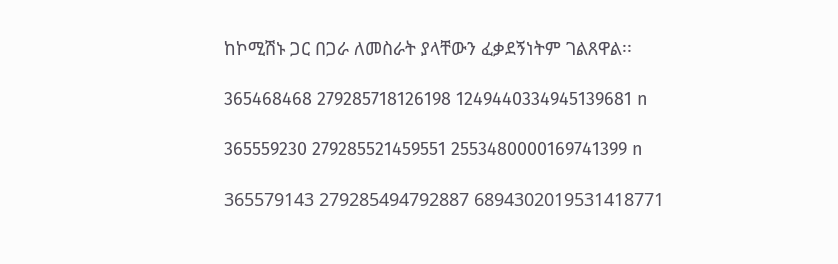ከኮሚሽኑ ጋር በጋራ ለመስራት ያላቸውን ፈቃደኝነትም ገልጸዋል፡፡

365468468 279285718126198 1249440334945139681 n

365559230 279285521459551 2553480000169741399 n

365579143 279285494792887 6894302019531418771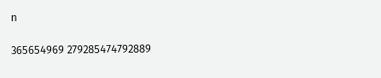n

365654969 279285474792889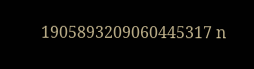1905893209060445317 n